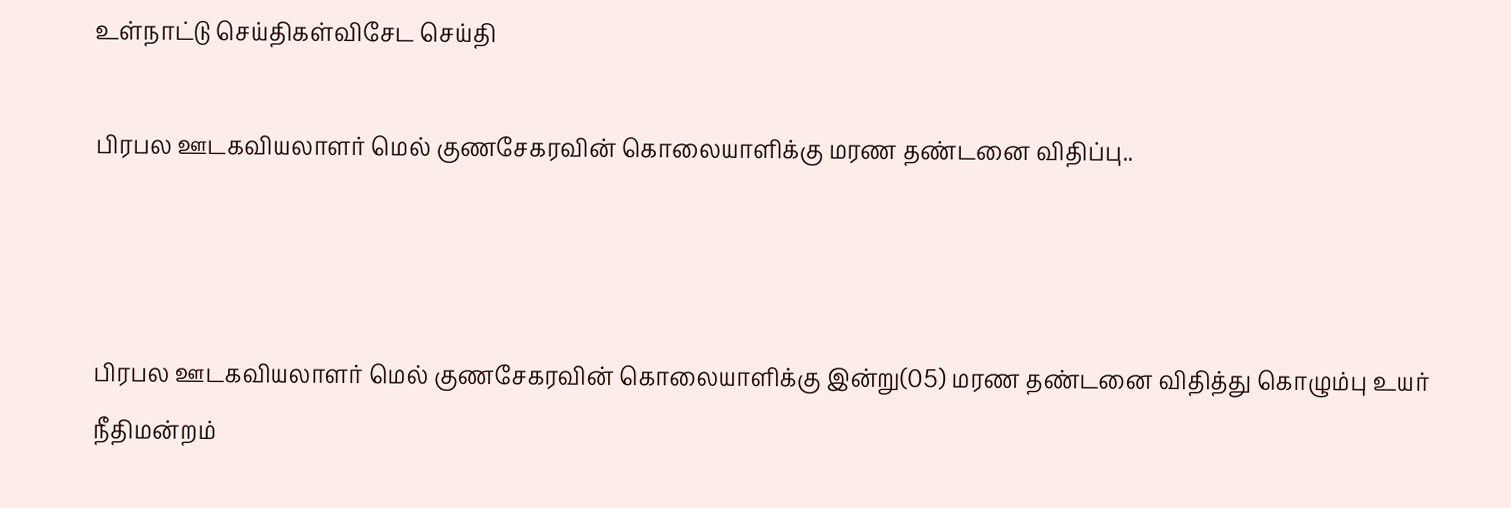உள்நாட்டு செய்திகள்விசேட செய்தி

பிரபல ஊடகவியலாளர் மெல் குணசேகரவின் கொலையாளிக்கு மரண தண்டனை விதிப்பு..



பிரபல ஊடகவியலாளர் மெல் குணசேகரவின் கொலையாளிக்கு இன்று(05) மரண தண்டனை விதித்து கொழும்பு உயர் நீதிமன்றம்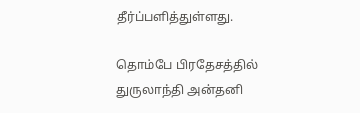தீர்ப்பளித்துள்ளது.

தொம்பே பிரதேசத்தில் துருலாந்தி அன்தனி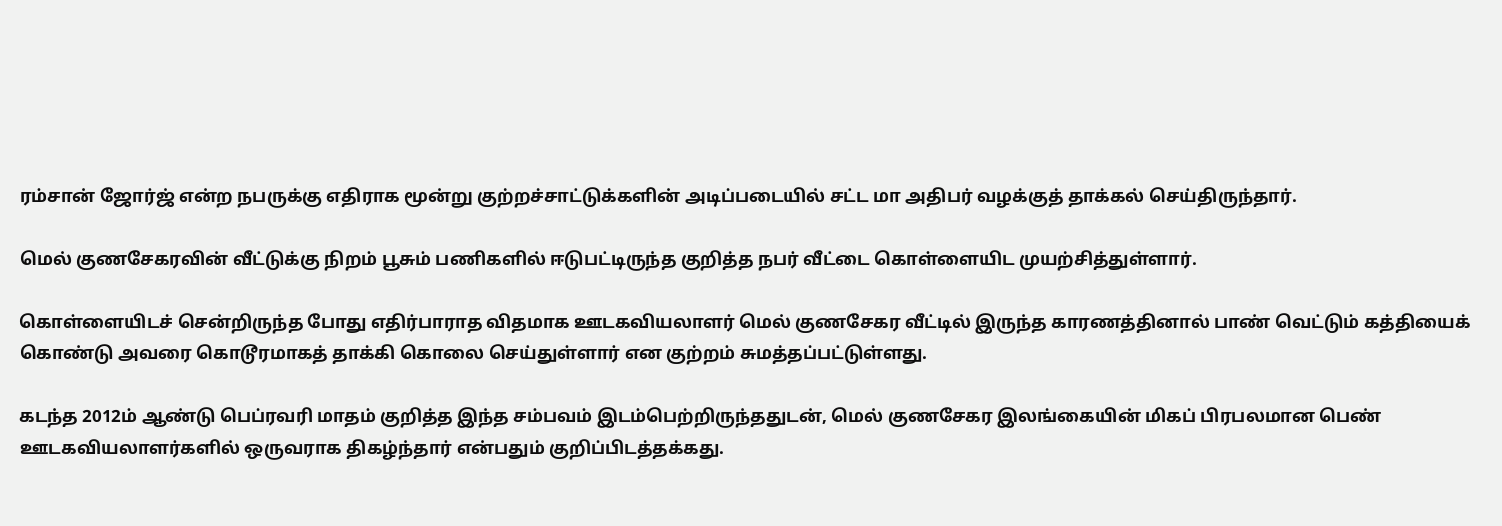ரம்சான் ஜோர்ஜ் என்ற நபருக்கு எதிராக மூன்று குற்றச்சாட்டுக்களின் அடிப்படையில் சட்ட மா அதிபர் வழக்குத் தாக்கல் செய்திருந்தார்.

மெல் குணசேகரவின் வீட்டுக்கு நிறம் பூசும் பணிகளில் ஈடுபட்டிருந்த குறித்த நபர் வீட்டை கொள்ளையிட முயற்சித்துள்ளார்.

கொள்ளையிடச் சென்றிருந்த போது எதிர்பாராத விதமாக ஊடகவியலாளர் மெல் குணசேகர வீட்டில் இருந்த காரணத்தினால் பாண் வெட்டும் கத்தியைக் கொண்டு அவரை கொடூரமாகத் தாக்கி கொலை செய்துள்ளார் என குற்றம் சுமத்தப்பட்டுள்ளது.

கடந்த 2012ம் ஆண்டு பெப்ரவரி மாதம் குறித்த இந்த சம்பவம் இடம்பெற்றிருந்ததுடன், மெல் குணசேகர இலங்கையின் மிகப் பிரபலமான பெண் ஊடகவியலாளர்களில் ஒருவராக திகழ்ந்தார் என்பதும் குறிப்பிடத்தக்கது.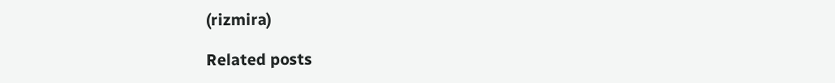(rizmira)

Related posts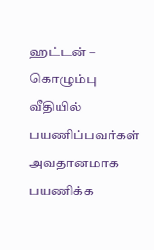ஹட்டன் – கொழும்பு வீதியில் பயணிப்பவர்கள் அவதானமாக பயணிக்க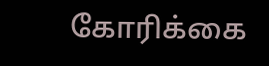கோரிக்கை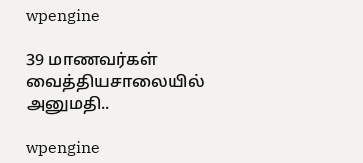wpengine

39 மாணவர்கள் வைத்தியசாலையில் அனுமதி..

wpengine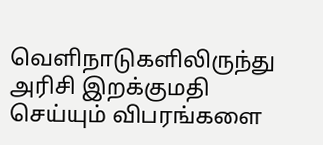வெளிநாடுகளிலிருந்து அரிசி இறக்குமதி செய்யும் விபரங்களை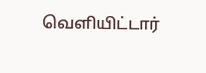வெளியிட்டார்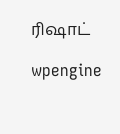ரிஷாட்

wpengine